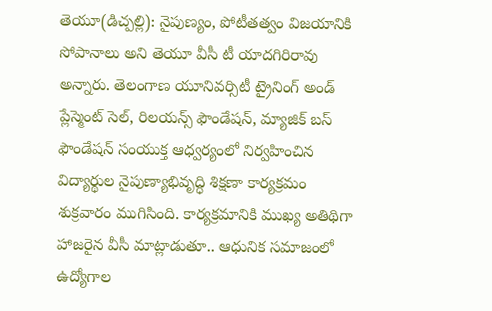తెయూ(డిచ్పల్లి): నైపుణ్యం, పోటీతత్వం విజయానికి సోపానాలు అని తెయూ వీసీ టీ యాదగిరిరావు అన్నారు. తెలంగాణ యూనివర్సిటీ ట్రైనింగ్ అండ్ ప్లేస్మెంట్ సెల్, రిలయన్స్ ఫౌండేషన్, మ్యాజిక్ బస్ ఫౌండేషన్ సంయుక్త ఆధ్వర్యంలో నిర్వహించిన విద్యార్థుల నైపుణ్యాభివృద్ధి శిక్షణా కార్యక్రమం శుక్రవారం ముగిసింది. కార్యక్రమానికి ముఖ్య అతిథిగా హాజరైన వీసీ మాట్లాడుతూ.. ఆధునిక సమాజంలో ఉద్యోగాల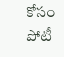కోసం పోటీ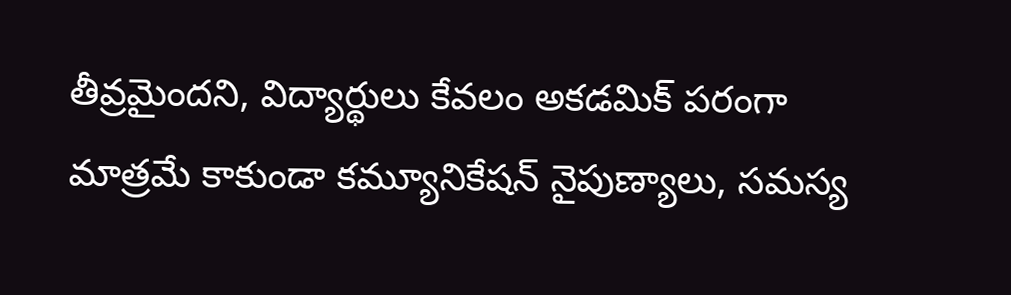తీవ్రమైందని, విద్యార్థులు కేవలం అకడమిక్ పరంగా మాత్రమే కాకుండా కమ్యూనికేషన్ నైపుణ్యాలు, సమస్య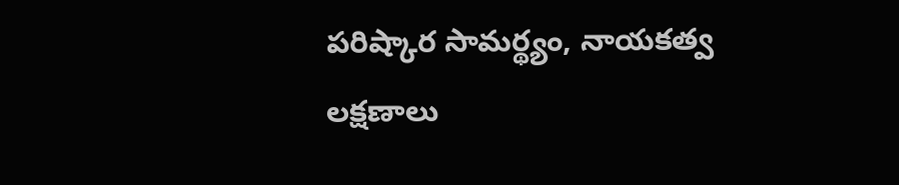పరిష్కార సామర్థ్యం, నాయకత్వ లక్షణాలు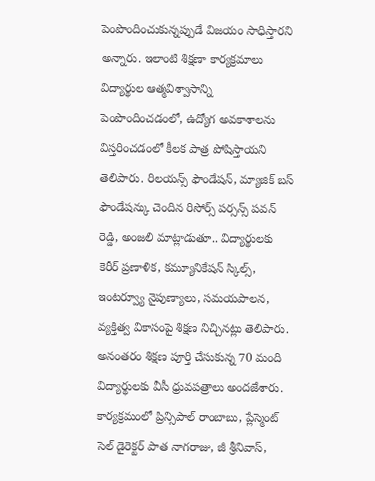పెంపొందించుకున్నప్పుడే విజయం సాధిస్తారని అన్నారు. ఇలాంటి శిక్షణా కార్యక్రమాలు విద్యార్థుల ఆత్మవిశ్వాసాన్ని పెంపొందించడంలో, ఉద్యోగ అవకాశాలను విస్తరించడంలో కీలక పాత్ర పోషిస్తాయని తెలిపారు. రిలయన్స్ ఫౌండేషన్, మ్యాజిక్ బస్ ఫౌండేషన్కు చెందిన రిసోర్స్ పర్సన్స్ పవన్ రెడ్డి, అంజలి మాట్లాడుతూ.. విద్యార్థులకు కెరీర్ ప్రణాళిక, కమ్యూనికేషన్ స్కిల్స్, ఇంటర్వ్యూ నైపుణ్యాలు, సమయపాలన, వ్యక్తిత్వ వికాసంపై శిక్షణ నిచ్చినట్లు తెలిపారు. అనంతరం శిక్షణ పూర్తి చేసుకున్న 70 మంది విద్యార్థులకు వీసీ ధ్రువపత్రాలు అందజేశారు. కార్యక్రమంలో ప్రిన్సిపాల్ రాంబాబు, ప్లేస్మెంట్ సెల్ డైరెక్టర్ పాత నాగరాజు, జీ శ్రీనివాస్,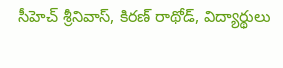సీహెచ్ శ్రీనివాస్, కిరణ్ రాథోడ్, విద్యార్థులు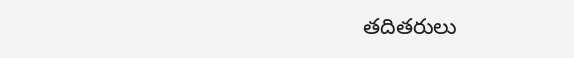తదితరులు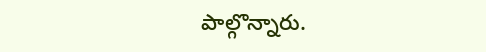పాల్గొన్నారు.